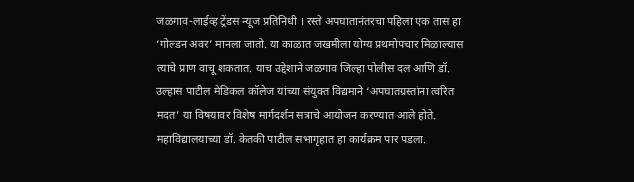जळगाव-लाईव्ह ट्रेंडस न्यूज प्रतिनिधी । रस्ते अपघातानंतरचा पहिला एक तास हा ‘गोल्डन अवर’ मानला जातो. या काळात जखमीला योग्य प्रथमोपचार मिळाल्यास त्याचे प्राण वाचू शकतात. याच उद्देशाने जळगाव जिल्हा पोलीस दल आणि डॉ. उल्हास पाटील मेडिकल कॉलेज यांच्या संयुक्त विद्यमाने ‘अपघातग्रस्तांना त्वरित मदत’ या विषयावर विशेष मार्गदर्शन सत्राचे आयोजन करण्यात आले होते. महाविद्यालयाच्या डॉ. केतकी पाटील सभागृहात हा कार्यक्रम पार पडला.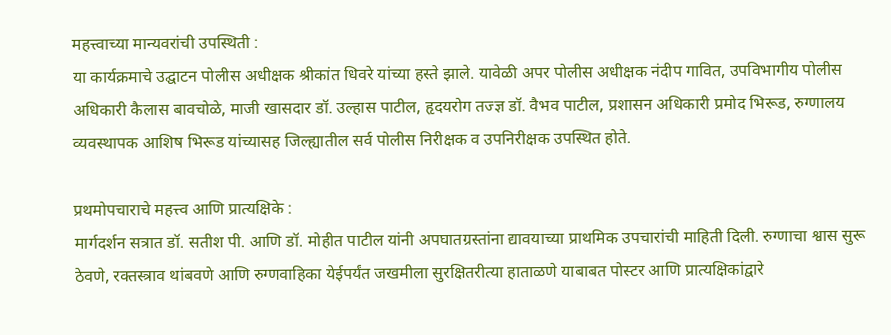महत्त्वाच्या मान्यवरांची उपस्थिती :
या कार्यक्रमाचे उद्घाटन पोलीस अधीक्षक श्रीकांत धिवरे यांच्या हस्ते झाले. यावेळी अपर पोलीस अधीक्षक नंदीप गावित, उपविभागीय पोलीस अधिकारी कैलास बावचोळे, माजी खासदार डॉ. उल्हास पाटील, हृदयरोग तज्ज्ञ डॉ. वैभव पाटील, प्रशासन अधिकारी प्रमोद भिरूड, रुग्णालय व्यवस्थापक आशिष भिरूड यांच्यासह जिल्ह्यातील सर्व पोलीस निरीक्षक व उपनिरीक्षक उपस्थित होते.

प्रथमोपचाराचे महत्त्व आणि प्रात्यक्षिके :
मार्गदर्शन सत्रात डॉ. सतीश पी. आणि डॉ. मोहीत पाटील यांनी अपघातग्रस्तांना द्यावयाच्या प्राथमिक उपचारांची माहिती दिली. रुग्णाचा श्वास सुरू ठेवणे, रक्तस्त्राव थांबवणे आणि रुग्णवाहिका येईपर्यंत जखमीला सुरक्षितरीत्या हाताळणे याबाबत पोस्टर आणि प्रात्यक्षिकांद्वारे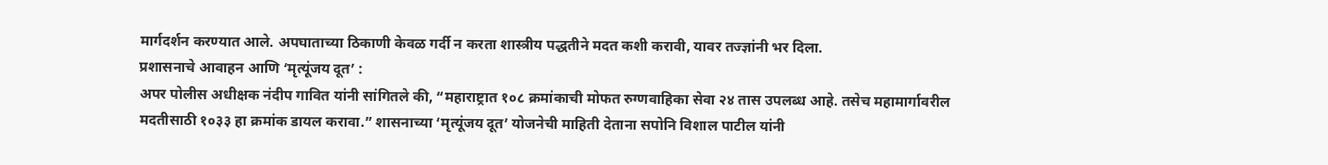मार्गदर्शन करण्यात आले. अपघाताच्या ठिकाणी केवळ गर्दी न करता शास्त्रीय पद्धतीने मदत कशी करावी, यावर तज्ज्ञांनी भर दिला.
प्रशासनाचे आवाहन आणि ‘मृत्यूंजय दूत’ :
अपर पोलीस अधीक्षक नंदीप गावित यांनी सांगितले की, “महाराष्ट्रात १०८ क्रमांकाची मोफत रुग्णवाहिका सेवा २४ तास उपलब्ध आहे. तसेच महामार्गावरील मदतीसाठी १०३३ हा क्रमांक डायल करावा.” शासनाच्या ‘मृत्यूंजय दूत’ योजनेची माहिती देताना सपोनि विशाल पाटील यांनी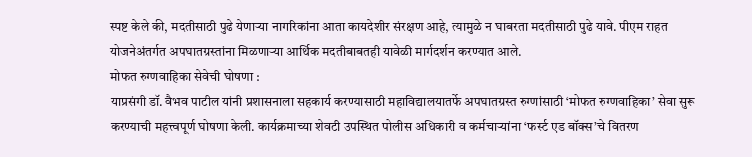स्पष्ट केले की, मदतीसाठी पुढे येणाऱ्या नागरिकांना आता कायदेशीर संरक्षण आहे, त्यामुळे न घाबरता मदतीसाठी पुढे यावे. पीएम राहत योजनेअंतर्गत अपघातग्रस्तांना मिळणाऱ्या आर्थिक मदतीबाबतही यावेळी मार्गदर्शन करण्यात आले.
मोफत रुग्णवाहिका सेवेची घोषणा :
याप्रसंगी डॉ. वैभव पाटील यांनी प्रशासनाला सहकार्य करण्यासाठी महाविद्यालयातर्फे अपघातग्रस्त रुग्णांसाठी ‘मोफत रुग्णवाहिका’ सेवा सुरू करण्याची महत्त्वपूर्ण घोषणा केली. कार्यक्रमाच्या शेवटी उपस्थित पोलीस अधिकारी व कर्मचाऱ्यांना ‘फर्स्ट एड बॉक्स’चे वितरण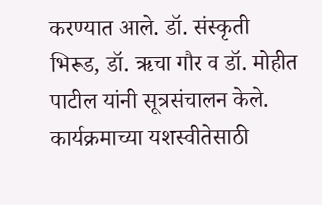करण्यात आले. डॉ. संस्कृती भिरूड, डॉ. ऋचा गौर व डॉ. मोहीत पाटील यांनी सूत्रसंचालन केले. कार्यक्रमाच्या यशस्वीतेसाठी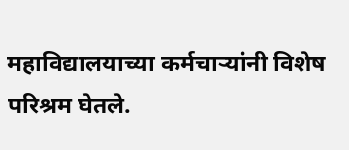महाविद्यालयाच्या कर्मचाऱ्यांनी विशेष परिश्रम घेतले.